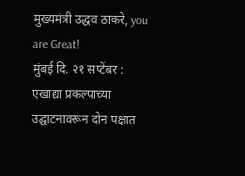मुख्यमंत्री उद्धव ठाकरे, you are Great!
मुंबई दि. २१ सप्टेंबर :
एखाद्या प्रकल्पाच्या उद्घाटनावरून दोन पक्षात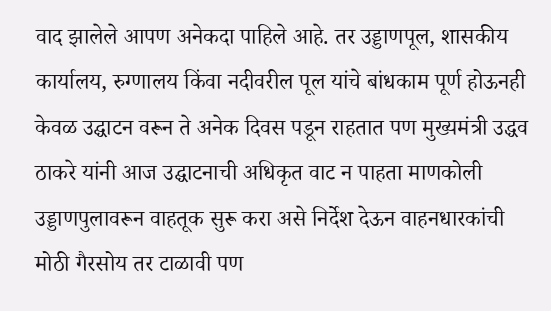वाद झालेले आपण अनेकदा पाहिले आहे. तर उड्डाणपूल, शासकीय कार्यालय, रुग्णालय किंवा नदीवरील पूल यांचे बांधकाम पूर्ण होऊनही केवळ उद्घाटन वरून ते अनेक दिवस पडून राहतात पण मुख्यमंत्री उद्धव ठाकरे यांनी आज उद्घाटनाची अधिकृत वाट न पाहता माणकोली उड्डाणपुलावरून वाहतूक सुरू करा असे निर्देश देऊन वाहनधारकांची मोठी गैरसोय तर टाळावी पण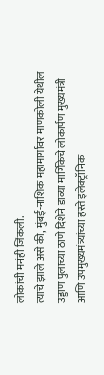लोकांची मनंही जिंकली.
त्याचे झाले असे की, मुंबई-नाशिक महामार्गावर माणकोली येथील उड्डाण पुलाच्या ठाणे दिशेने डाव्या मार्गिकेचे लोकार्पण मुख्यमंत्री आणि उपमुख्यमंत्र्यांच्या हस्ते इलेक्ट्रॉनिक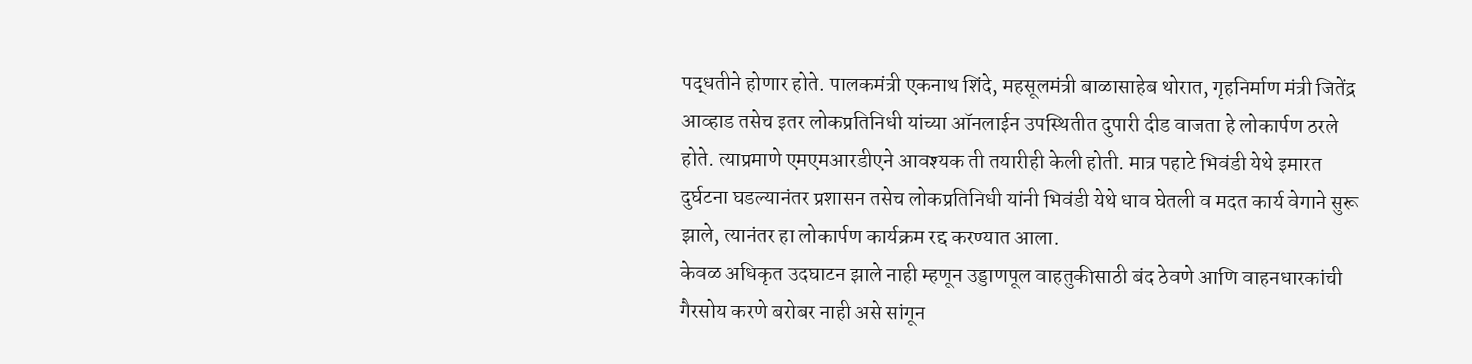पद्धतीने होणार होते. पालकमंत्री एकनाथ शिंदे, महसूलमंत्री बाळासाहेब थोरात, गृहनिर्माण मंत्री जितेंद्र आव्हाड तसेच इतर लोकप्रतिनिधी यांच्या ऑनलाईन उपस्थितीत दुपारी दीड वाजता हे लोकार्पण ठरले होते. त्याप्रमाणे एमएमआरडीएने आवश्यक ती तयारीही केली होती. मात्र पहाटे भिवंडी येथे इमारत दुर्घटना घडल्यानंतर प्रशासन तसेच लोकप्रतिनिधी यांनी भिवंडी येथे धाव घेतली व मदत कार्य वेगाने सुरू झाले, त्यानंतर हा लोकार्पण कार्यक्रम रद्द करण्यात आला.
केवळ अधिकृत उदघाटन झाले नाही म्हणून उड्डाणपूल वाहतुकीसाठी बंद ठेवणे आणि वाहनधारकांची गैरसोय करणे बरोबर नाही असे सांगून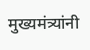मुख्यमंत्र्यांनी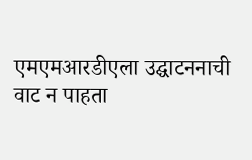एमएमआरडीएला उद्घाटननाची वाट न पाहता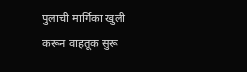पुलाची मार्गिका खुली करून वाहतूक सुरू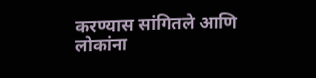करण्यास सांगितले आणि लोकांना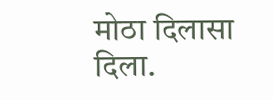मोठा दिलासा दिला.